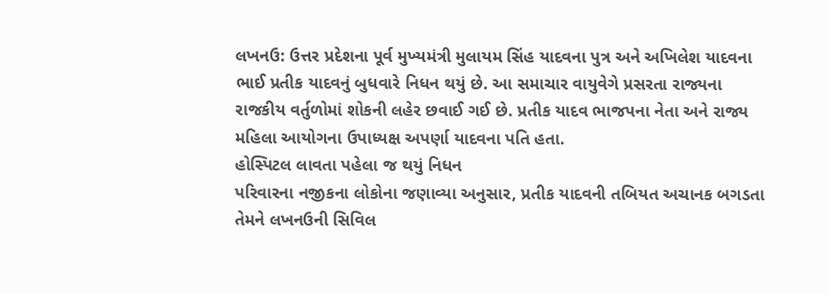લખનઉ: ઉત્તર પ્રદેશના પૂર્વ મુખ્યમંત્રી મુલાયમ સિંહ યાદવના પુત્ર અને અખિલેશ યાદવના ભાઈ પ્રતીક યાદવનું બુધવારે નિધન થયું છે. આ સમાચાર વાયુવેગે પ્રસરતા રાજ્યના રાજકીય વર્તુળોમાં શોકની લહેર છવાઈ ગઈ છે. પ્રતીક યાદવ ભાજપના નેતા અને રાજ્ય મહિલા આયોગના ઉપાધ્યક્ષ અપર્ણા યાદવના પતિ હતા.
હોસ્પિટલ લાવતા પહેલા જ થયું નિધન
પરિવારના નજીકના લોકોના જણાવ્યા અનુસાર, પ્રતીક યાદવની તબિયત અચાનક બગડતા તેમને લખનઉની સિવિલ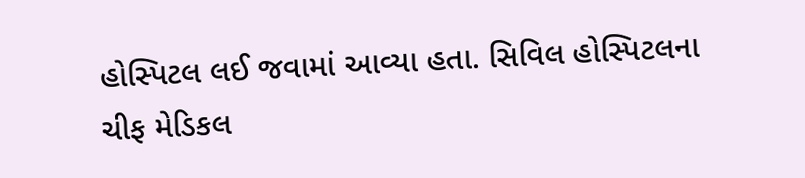હોસ્પિટલ લઈ જવામાં આવ્યા હતા. સિવિલ હોસ્પિટલના ચીફ મેડિકલ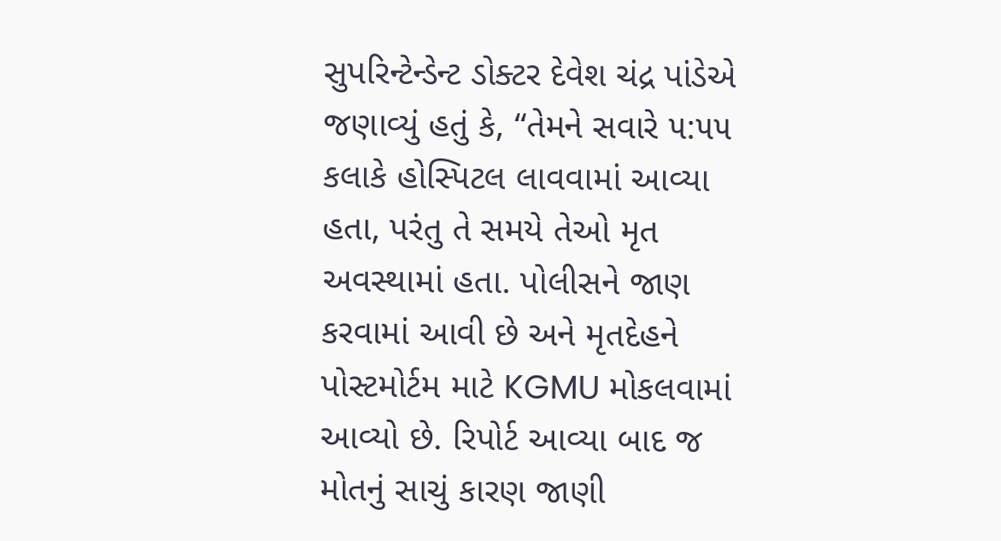સુપરિન્ટેન્ડેન્ટ ડોક્ટર દેવેશ ચંદ્ર પાંડેએ જણાવ્યું હતું કે, “તેમને સવારે ૫:૫૫ કલાકે હોસ્પિટલ લાવવામાં આવ્યા હતા, પરંતુ તે સમયે તેઓ મૃત અવસ્થામાં હતા. પોલીસને જાણ કરવામાં આવી છે અને મૃતદેહને પોસ્ટમોર્ટમ માટે KGMU મોકલવામાં આવ્યો છે. રિપોર્ટ આવ્યા બાદ જ મોતનું સાચું કારણ જાણી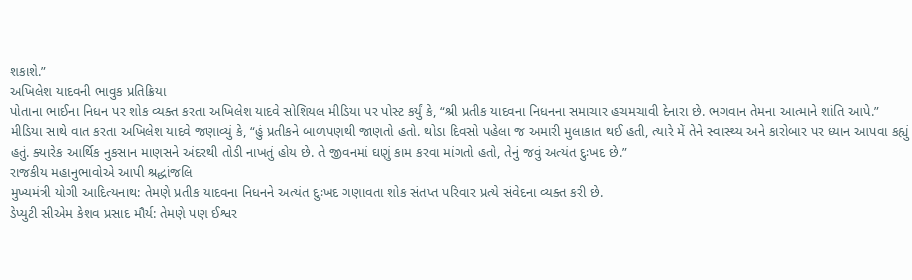શકાશે.”
અખિલેશ યાદવની ભાવુક પ્રતિક્રિયા
પોતાના ભાઈના નિધન પર શોક વ્યક્ત કરતા અખિલેશ યાદવે સોશિયલ મીડિયા પર પોસ્ટ કર્યું કે, “શ્રી પ્રતીક યાદવના નિધનના સમાચાર હચમચાવી દેનારા છે. ભગવાન તેમના આત્માને શાંતિ આપે.”
મીડિયા સાથે વાત કરતા અખિલેશ યાદવે જણાવ્યું કે, “હું પ્રતીકને બાળપણથી જાણતો હતો. થોડા દિવસો પહેલા જ અમારી મુલાકાત થઈ હતી, ત્યારે મેં તેને સ્વાસ્થ્ય અને કારોબાર પર ધ્યાન આપવા કહ્યું હતું. ક્યારેક આર્થિક નુકસાન માણસને અંદરથી તોડી નાખતું હોય છે. તે જીવનમાં ઘણું કામ કરવા માંગતો હતો, તેનું જવું અત્યંત દુઃખદ છે.”
રાજકીય મહાનુભાવોએ આપી શ્રદ્ધાંજલિ
મુખ્યમંત્રી યોગી આદિત્યનાથ: તેમણે પ્રતીક યાદવના નિધનને અત્યંત દુઃખદ ગણાવતા શોક સંતપ્ત પરિવાર પ્રત્યે સંવેદના વ્યક્ત કરી છે.
ડેપ્યુટી સીએમ કેશવ પ્રસાદ મૌર્ય: તેમણે પણ ઈશ્વર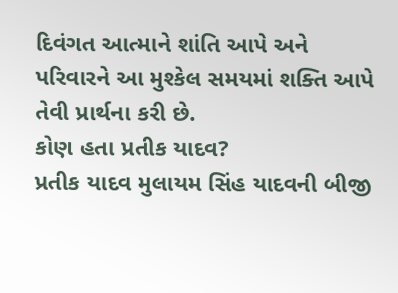દિવંગત આત્માને શાંતિ આપે અને પરિવારને આ મુશ્કેલ સમયમાં શક્તિ આપે તેવી પ્રાર્થના કરી છે.
કોણ હતા પ્રતીક યાદવ?
પ્રતીક યાદવ મુલાયમ સિંહ યાદવની બીજી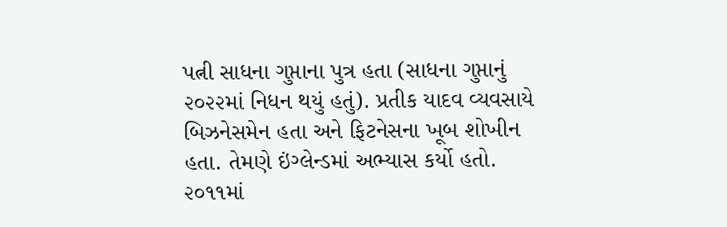પત્ની સાધના ગુપ્તાના પુત્ર હતા (સાધના ગુપ્તાનું ૨૦૨૨માં નિધન થયું હતું). પ્રતીક યાદવ વ્યવસાયે બિઝનેસમેન હતા અને ફિટનેસના ખૂબ શોખીન હતા. તેમણે ઇંગ્લેન્ડમાં અભ્યાસ કર્યો હતો. ૨૦૧૧માં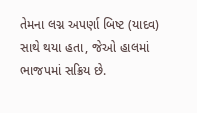તેમના લગ્ન અપર્ણા બિષ્ટ (યાદવ) સાથે થયા હતા, જેઓ હાલમાં ભાજપમાં સક્રિય છે.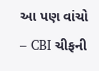આ પણ વાંચો – CBI ચીફની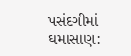પસંદગીમાં ઘમાસાણ: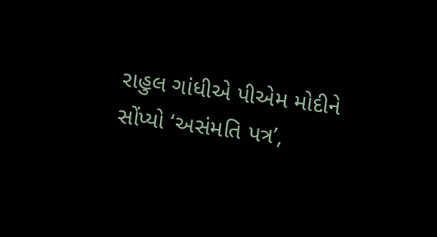રાહુલ ગાંધીએ પીએમ મોદીને સોંપ્યો ‘અસંમતિ પત્ર’,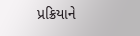પ્રક્રિયાને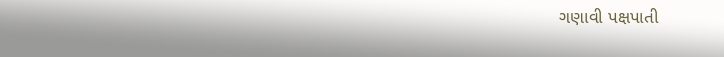ગણાવી પક્ષપાતી